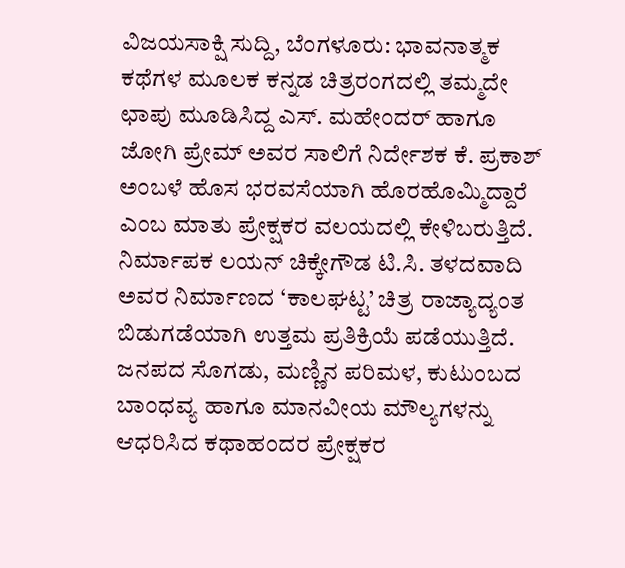ವಿಜಯಸಾಕ್ಷಿ ಸುದ್ದಿ, ಬೆಂಗಳೂರು: ಭಾವನಾತ್ಮಕ ಕಥೆಗಳ ಮೂಲಕ ಕನ್ನಡ ಚಿತ್ರರಂಗದಲ್ಲಿ ತಮ್ಮದೇ ಛಾಪು ಮೂಡಿಸಿದ್ದ ಎಸ್. ಮಹೇಂದರ್ ಹಾಗೂ ಜೋಗಿ ಪ್ರೇಮ್ ಅವರ ಸಾಲಿಗೆ ನಿರ್ದೇಶಕ ಕೆ. ಪ್ರಕಾಶ್ ಅಂಬಳೆ ಹೊಸ ಭರವಸೆಯಾಗಿ ಹೊರಹೊಮ್ಮಿದ್ದಾರೆ ಎಂಬ ಮಾತು ಪ್ರೇಕ್ಷಕರ ವಲಯದಲ್ಲಿ ಕೇಳಿಬರುತ್ತಿದೆ.
ನಿರ್ಮಾಪಕ ಲಯನ್ ಚಿಕ್ಕೇಗೌಡ ಟಿ.ಸಿ. ತಳದವಾದಿ ಅವರ ನಿರ್ಮಾಣದ ‘ಕಾಲಘಟ್ಟ’ ಚಿತ್ರ ರಾಜ್ಯಾದ್ಯಂತ ಬಿಡುಗಡೆಯಾಗಿ ಉತ್ತಮ ಪ್ರತಿಕ್ರಿಯೆ ಪಡೆಯುತ್ತಿದೆ. ಜನಪದ ಸೊಗಡು, ಮಣ್ಣಿನ ಪರಿಮಳ, ಕುಟುಂಬದ ಬಾಂಧವ್ಯ ಹಾಗೂ ಮಾನವೀಯ ಮೌಲ್ಯಗಳನ್ನು ಆಧರಿಸಿದ ಕಥಾಹಂದರ ಪ್ರೇಕ್ಷಕರ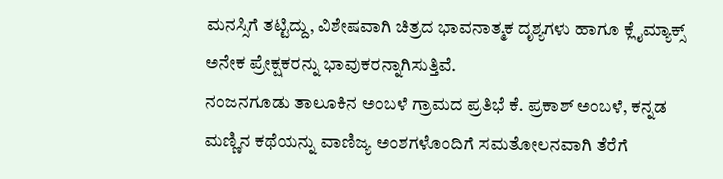ಮನಸ್ಸಿಗೆ ತಟ್ಟಿದ್ದು, ವಿಶೇಷವಾಗಿ ಚಿತ್ರದ ಭಾವನಾತ್ಮಕ ದೃಶ್ಯಗಳು ಹಾಗೂ ಕ್ಲೈಮ್ಯಾಕ್ಸ್ ಅನೇಕ ಪ್ರೇಕ್ಷಕರನ್ನು ಭಾವುಕರನ್ನಾಗಿಸುತ್ತಿವೆ.
ನಂಜನಗೂಡು ತಾಲೂಕಿನ ಅಂಬಳೆ ಗ್ರಾಮದ ಪ್ರತಿಭೆ ಕೆ. ಪ್ರಕಾಶ್ ಅಂಬಳೆ, ಕನ್ನಡ ಮಣ್ಣಿನ ಕಥೆಯನ್ನು ವಾಣಿಜ್ಯ ಅಂಶಗಳೊಂದಿಗೆ ಸಮತೋಲನವಾಗಿ ತೆರೆಗೆ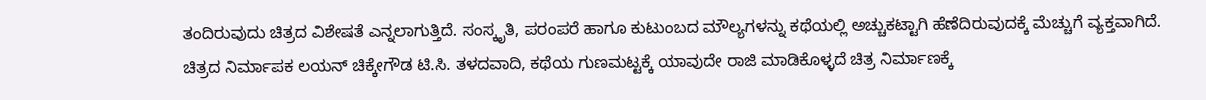ತಂದಿರುವುದು ಚಿತ್ರದ ವಿಶೇಷತೆ ಎನ್ನಲಾಗುತ್ತಿದೆ. ಸಂಸ್ಕೃತಿ, ಪರಂಪರೆ ಹಾಗೂ ಕುಟುಂಬದ ಮೌಲ್ಯಗಳನ್ನು ಕಥೆಯಲ್ಲಿ ಅಚ್ಚುಕಟ್ಟಾಗಿ ಹೆಣೆದಿರುವುದಕ್ಕೆ ಮೆಚ್ಚುಗೆ ವ್ಯಕ್ತವಾಗಿದೆ.
ಚಿತ್ರದ ನಿರ್ಮಾಪಕ ಲಯನ್ ಚಿಕ್ಕೇಗೌಡ ಟಿ.ಸಿ. ತಳದವಾದಿ, ಕಥೆಯ ಗುಣಮಟ್ಟಕ್ಕೆ ಯಾವುದೇ ರಾಜಿ ಮಾಡಿಕೊಳ್ಳದೆ ಚಿತ್ರ ನಿರ್ಮಾಣಕ್ಕೆ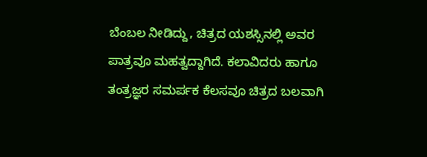ಬೆಂಬಲ ನೀಡಿದ್ದು, ಚಿತ್ರದ ಯಶಸ್ಸಿನಲ್ಲಿ ಅವರ ಪಾತ್ರವೂ ಮಹತ್ವದ್ದಾಗಿದೆ. ಕಲಾವಿದರು ಹಾಗೂ ತಂತ್ರಜ್ಞರ ಸಮರ್ಪಕ ಕೆಲಸವೂ ಚಿತ್ರದ ಬಲವಾಗಿ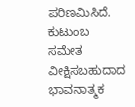ಪರಿಣಮಿಸಿದೆ.
ಕುಟುಂಬ ಸಮೇತ ವೀಕ್ಷಿಸಬಹುದಾದ ಭಾವನಾತ್ಮಕ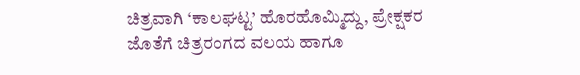ಚಿತ್ರವಾಗಿ ‘ಕಾಲಘಟ್ಟ’ ಹೊರಹೊಮ್ಮಿದ್ದು, ಪ್ರೇಕ್ಷಕರ ಜೊತೆಗೆ ಚಿತ್ರರಂಗದ ವಲಯ ಹಾಗೂ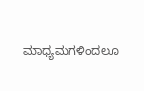ಮಾಧ್ಯಮಗಳಿಂದಲೂ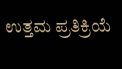ಉತ್ತಮ ಪ್ರತಿಕ್ರಿಯೆ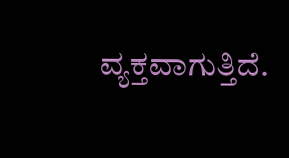ವ್ಯಕ್ತವಾಗುತ್ತಿದೆ.